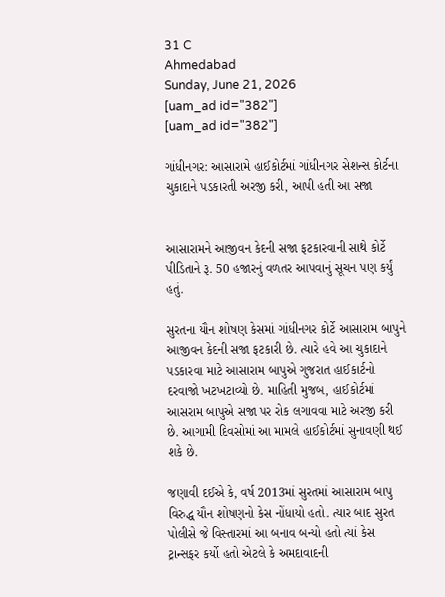31 C
Ahmedabad
Sunday, June 21, 2026
[uam_ad id="382"]
[uam_ad id="382"]

ગાંધીનગર: આસારામે હાઈકોર્ટમાં ગાંધીનગર સેશન્સ કોર્ટના ચુકાદાને પડકારતી અરજી કરી, આપી હતી આ સજા


આસારામને આજીવન કેદની સજા ફટકારવાની સાથે કોર્ટે પીડિતાને રૂ. 50 હજારનું વળતર આપવાનું સૂચન પણ કર્યું હતું.

સુરતના યૌન શોષણ કેસમાં ગાંધીનગર કોર્ટે આસારામ બાપુને આજીવન કેદની સજા ફટકારી છે. ત્યારે હવે આ ચુકાદાને પડકારવા માટે આસારામ બાપુએ ગુજરાત હાઈકાર્ટનો દરવાજો ખટખટાવ્યો છે. માહિતી મુજબ, હાઈકોર્ટમાં આસરામ બાપુએ સજા પર રોક લગાવવા માટે અરજી કરી છે. આગામી દિવસોમાં આ મામલે હાઈકોર્ટમાં સુનાવણી થઈ શકે છે.

જણાવી દઈએ કે, વર્ષ 2013માં સુરતમાં આસારામ બાપુ વિરુદ્ધ યૌન શોષણનો કેસ નોંધાયો હતો. ત્યાર બાદ સુરત પોલીસે જે વિસ્તારમાં આ બનાવ બન્યો હતો ત્યાં કેસ ટ્રાન્સફર કર્યો હતો એટલે કે અમદાવાદની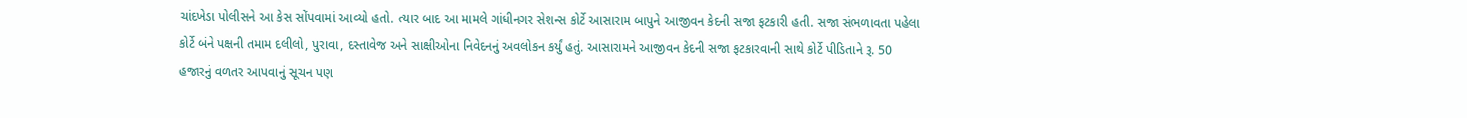ચાંદખેડા પોલીસને આ કેસ સોંપવામાં આવ્યો હતો. ત્યાર બાદ આ મામલે ગાંધીનગર સેશન્સ કોર્ટે આસારામ બાપુને આજીવન કેદની સજા ફટકારી હતી. સજા સંભળાવતા પહેલા કોર્ટે બંને પક્ષની તમામ દલીલો, પુરાવા, દસ્તાવેજ અને સાક્ષીઓના નિવેદનનું અવલોકન કર્યું હતું. આસારામને આજીવન કેદની સજા ફટકારવાની સાથે કોર્ટે પીડિતાને રૂ. 50 હજારનું વળતર આપવાનું સૂચન પણ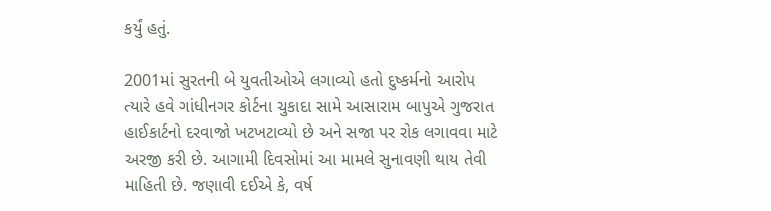કર્યું હતું.

2001માં સુરતની બે યુવતીઓએ લગાવ્યો હતો દુષ્કર્મનો આરોપ
ત્યારે હવે ગાંધીનગર કોર્ટના ચુકાદા સામે આસારામ બાપુએ ગુજરાત હાઈકાર્ટનો દરવાજો ખટખટાવ્યો છે અને સજા પર રોક લગાવવા માટે અરજી કરી છે. આગામી દિવસોમાં આ મામલે સુનાવણી થાય તેવી માહિતી છે. જણાવી દઈએ કે, વર્ષ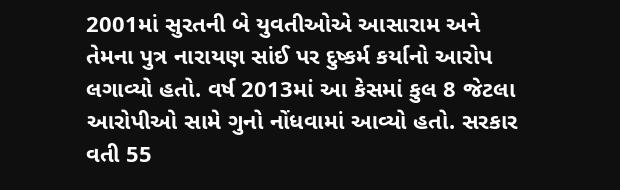2001માં સુરતની બે યુવતીઓએ આસારામ અને તેમના પુત્ર નારાયણ સાંઈ પર દુષ્કર્મ કર્યાનો આરોપ લગાવ્યો હતો. વર્ષ 2013માં આ કેસમાં કુલ 8 જેટલા આરોપીઓ સામે ગુનો નોંધવામાં આવ્યો હતો. સરકાર વતી 55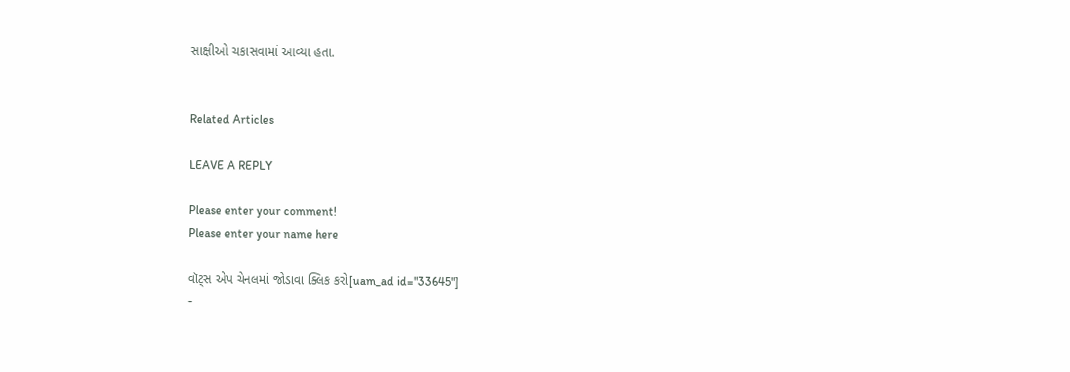સાક્ષીઓ ચકાસવામાં આવ્યા હતા.


Related Articles

LEAVE A REPLY

Please enter your comment!
Please enter your name here

વૉટ્સ એપ ચેનલમાં જોડાવા ક્લિક કરો[uam_ad id="33645"]
-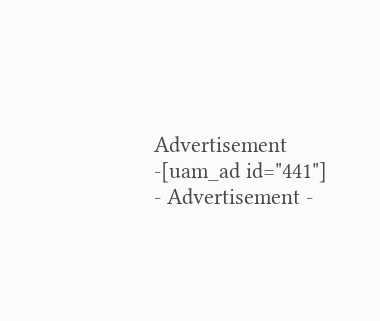Advertisement -[uam_ad id="441"]
- Advertisement -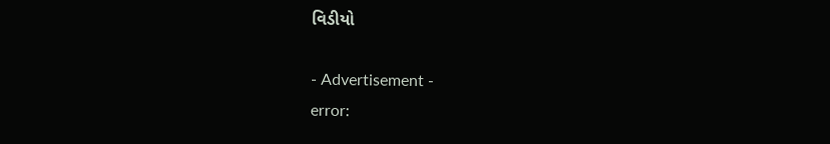વિડીયો

- Advertisement -
error: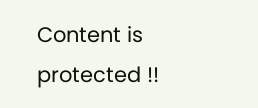Content is protected !!